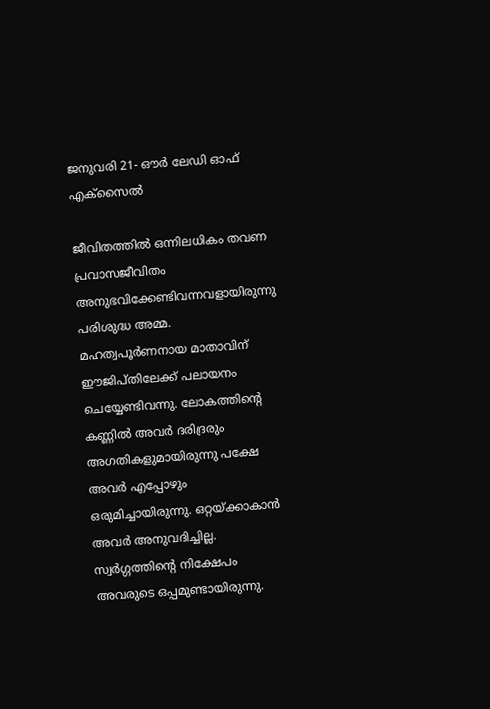ജനുവരി 21- ഔര്‍ ലേഡി ഓഫ് എക്‌സൈല്‍

ജീവിതത്തില്‍ ഒന്നിലധികം തവണ പ്രവാസജീവിതം അനുഭവിക്കേണ്ടിവന്നവളായിരുന്നു പരിശുദ്ധ അമ്മ. മഹത്വപൂര്‍ണനായ മാതാവിന് ഈജിപ്തിലേക്ക് പലായനം ചെയ്യേണ്ടിവന്നു. ലോകത്തിന്റെ കണ്ണില്‍ അവര്‍ ദരിദ്രരും അഗതികളുമായിരുന്നു പക്ഷേ അവര്‍ എപ്പോഴും ഒരുമിച്ചായിരുന്നു. ഒറ്റയ്ക്കാകാന്‍ അവര്‍ അനുവദിച്ചില്ല. സ്വര്‍ഗ്ഗത്തിന്റെ നിക്ഷേപം അവരുടെ ഒപ്പമുണ്ടായിരുന്നു.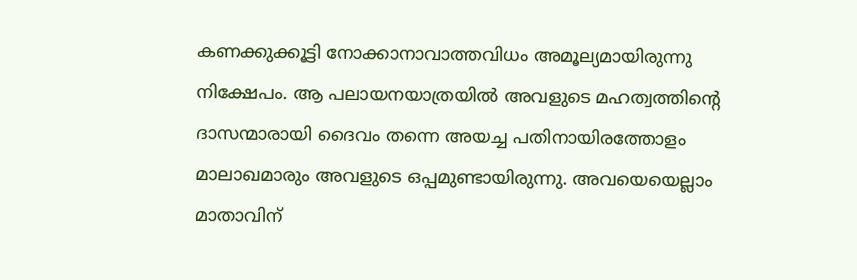കണക്കുക്കൂട്ടി നോക്കാനാവാത്തവിധം അമൂല്യമായിരുന്നു നിക്ഷേപം. ആ പലായനയാത്രയില്‍ അവളുടെ മഹത്വത്തിന്റെ ദാസന്മാരായി ദൈവം തന്നെ അയച്ച പതിനായിരത്തോളം മാലാഖമാരും അവളുടെ ഒപ്പമുണ്ടായിരുന്നു. അവയെയെല്ലാം മാതാവിന്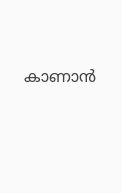കാണാന്‍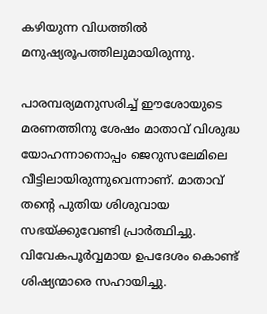കഴിയുന്ന വിധത്തില്‍ മനുഷ്യരൂപത്തിലുമായിരുന്നു.

പാരമ്പര്യമനുസരിച്ച് ഈശോയുടെ മരണത്തിനു ശേഷം മാതാവ് വിശുദ്ധ യോഹന്നാനൊപ്പം ജെറുസലേമിലെ വീട്ടിലായിരുന്നുവെന്നാണ്. മാതാവ് തന്റെ പുതിയ ശിശുവായ സഭയ്ക്കുവേണ്ടി പ്രാര്‍ത്ഥിച്ചു. വിവേകപൂര്‍വ്വമായ ഉപദേശം കൊണ്ട് ശിഷ്യന്മാരെ സഹായിച്ചു.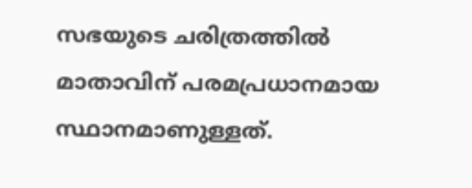സഭയുടെ ചരിത്രത്തില്‍ മാതാവിന് പരമപ്രധാനമായ സ്ഥാനമാണുള്ളത്.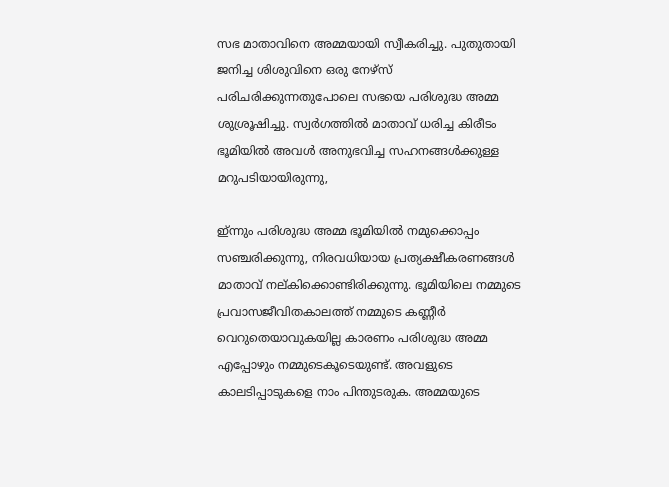സഭ മാതാവിനെ അമ്മയായി സ്വീകരിച്ചു. പുതുതായി ജനിച്ച ശിശുവിനെ ഒരു നേഴ്‌സ് പരിചരിക്കുന്നതുപോലെ സഭയെ പരിശുദ്ധ അമ്മ ശുശ്രൂഷിച്ചു. സ്വര്‍ഗത്തില്‍ മാതാവ് ധരിച്ച കിരീടം ഭൂമിയില്‍ അവള്‍ അനുഭവിച്ച സഹനങ്ങള്‍ക്കുള്ള മറുപടിയായിരുന്നു,

ഇ്ന്നും പരിശുദ്ധ അമ്മ ഭൂമിയില്‍ നമുക്കൊപ്പം സഞ്ചരിക്കുന്നു, നിരവധിയായ പ്രത്യക്ഷീകരണങ്ങള്‍ മാതാവ് നല്കിക്കൊണ്ടിരിക്കുന്നു. ഭൂമിയിലെ നമ്മുടെ പ്രവാസജീവിതകാലത്ത് നമ്മുടെ കണ്ണീര്‍ വെറുതെയാവുകയില്ല കാരണം പരിശുദ്ധ അമ്മ എപ്പോഴും നമ്മുടെകൂടെയുണ്ട്. അവളുടെ കാലടിപ്പാടുകളെ നാം പിന്തുടരുക. അമ്മയുടെ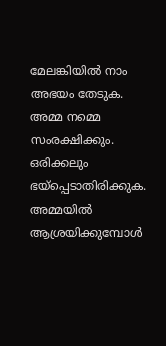മേലങ്കിയില്‍ നാം അഭയം തേടുക. അമ്മ നമ്മെ സംരക്ഷിക്കും. ഒരിക്കലും ഭയ്‌പ്പെടാതിരിക്കുക. അമ്മയില്‍ ആശ്രയിക്കുമ്പോള്‍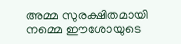അമ്മ സുരക്ഷിതമായി നമ്മെ ഈശോയുടെ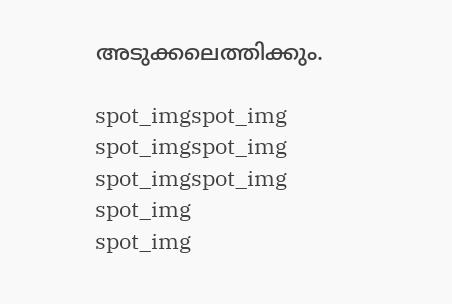അടുക്കലെത്തിക്കും.

spot_imgspot_img
spot_imgspot_img
spot_imgspot_img
spot_img
spot_img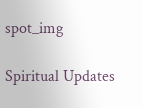spot_img

Spiritual Updates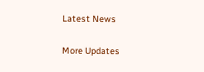Latest News

More Updates